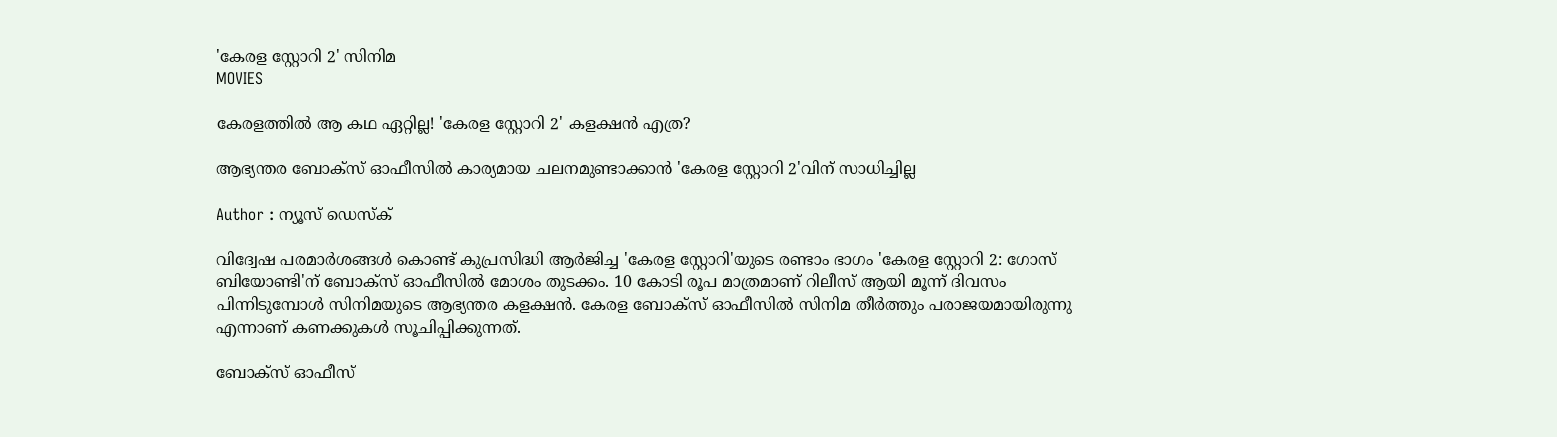'കേരള സ്റ്റോറി 2' സിനിമ
MOVIES

കേരളത്തിൽ ആ കഥ ഏറ്റില്ല! 'കേരള സ്റ്റോറി 2' കളക്ഷൻ എത്ര?

ആഭ്യന്തര ബോക്സ്‌ ഓഫീസിൽ കാര്യമായ ചലനമുണ്ടാക്കാൻ 'കേരള സ്റ്റോറി 2'വിന് സാധിച്ചില്ല

Author : ന്യൂസ് ഡെസ്ക്

വിദ്വേഷ പരമാർശങ്ങൾ കൊണ്ട് കുപ്രസിദ്ധി ആർജിച്ച 'കേരള സ്റ്റോറി'യുടെ രണ്ടാം ഭാഗം 'കേരള സ്റ്റോറി 2: ഗോസ് ബിയോണ്ടി'ന് ബോക്സ് ഓഫീസിൽ മോശം തുടക്കം. 10 കോടി രൂപ മാത്രമാണ് റിലീസ് ആയി മൂന്ന് ദിവസം പിന്നിടുമ്പോൾ സിനിമയുടെ ആഭ്യന്തര കളക്ഷൻ. കേരള ബോക്സ് ഓഫീസിൽ സിനിമ തീർത്തും പരാജയമായിരുന്നു എന്നാണ് കണക്കുകൾ സൂചിപ്പിക്കുന്നത്.

ബോക്സ് ഓഫീസ്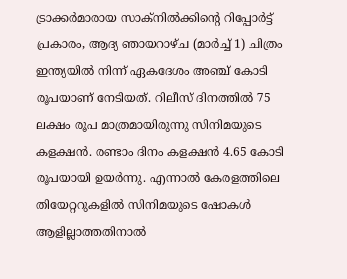ട്രാക്കർമാരായ സാക്നിൽക്കിന്റെ റിപ്പോർട്ട് പ്രകാരം, ആദ്യ ഞായറാഴ്ച (മാർച്ച് 1) ചിത്രം ഇന്ത്യയിൽ നിന്ന് ഏകദേശം അഞ്ച് കോടി രൂപയാണ് നേടിയത്. റിലീസ് ദിനത്തിൽ 75 ലക്ഷം രൂപ മാത്രമായിരുന്നു സിനിമയുടെ കളക്ഷൻ. രണ്ടാം ദിനം കളക്ഷൻ 4.65 കോടി രൂപയായി ഉയർന്നു. എന്നാൽ കേരളത്തിലെ തിയേറ്ററുകളിൽ സിനിമയുടെ ഷോകൾ ആളില്ലാത്തതിനാൽ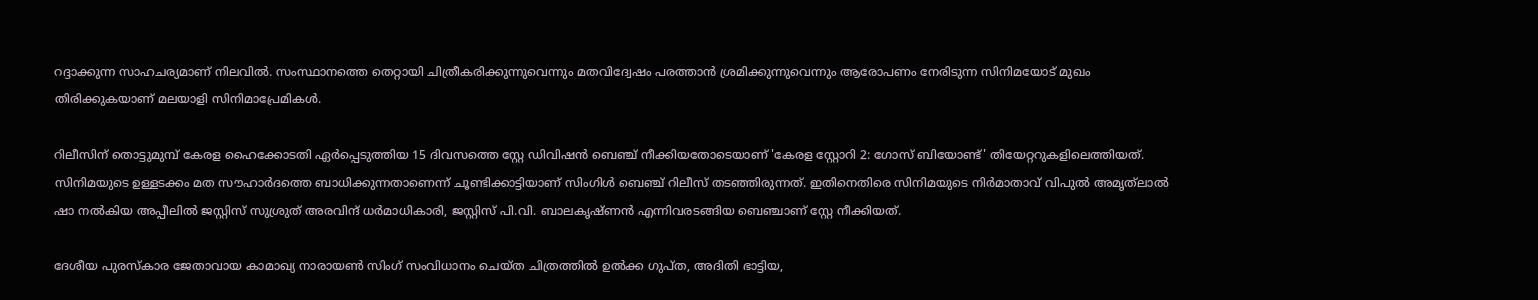റദ്ദാക്കുന്ന സാഹചര്യമാണ് നിലവിൽ. സംസ്ഥാനത്തെ തെറ്റായി ചിത്രീകരിക്കുന്നുവെന്നും മതവിദ്വേഷം പരത്താൻ ശ്രമിക്കുന്നുവെന്നും ആരോപണം നേരിടുന്ന സിനിമയോട് മുഖം തിരിക്കുകയാണ് മലയാളി സിനിമാപ്രേമികൾ.

റിലീസിന് തൊട്ടുമുമ്പ് കേരള ഹൈക്കോടതി ഏർപ്പെടുത്തിയ 15 ദിവസത്തെ സ്റ്റേ ഡിവിഷൻ ബെഞ്ച് നീക്കിയതോടെയാണ് 'കേരള സ്റ്റോറി 2: ഗോസ് ബിയോണ്ട്' തിയേറ്ററുകളിലെത്തിയത്. സിനിമയുടെ ഉള്ളടക്കം മത സൗഹാർദത്തെ ബാധിക്കുന്നതാണെന്ന് ചൂണ്ടിക്കാട്ടിയാണ് സിംഗിൾ ബെഞ്ച് റിലീസ് തടഞ്ഞിരുന്നത്. ഇതിനെതിരെ സിനിമയുടെ നിർമാതാവ് വിപുൽ അമൃത്‌ലാൽ ഷാ നൽകിയ അപ്പീലിൽ ജസ്റ്റിസ് സുശ്രുത് അരവിന്ദ്‌ ധർമാധികാരി, ജസ്റ്റിസ് പി.വി. ബാലകൃഷ്ണൻ എന്നിവരടങ്ങിയ ബെഞ്ചാണ് സ്റ്റേ നീക്കിയത്.

ദേശീയ പുരസ്കാര ജേതാവായ കാമാഖ്യ നാരായൺ സിംഗ് സംവിധാനം ചെയ്ത ചിത്രത്തിൽ ഉൽക്ക ഗുപ്ത, അദിതി ഭാട്ടിയ,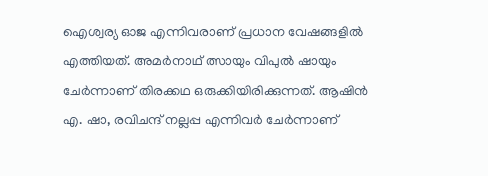ഐശ്വര്യ ഓജ എന്നിവരാണ് പ്രധാന വേഷങ്ങളിൽ എത്തിയത്. അമർനാഥ് ത്സായും വിപുൽ ഷായും ചേർന്നാണ് തിരക്കഥ ഒരുക്കിയിരിക്കുന്നത്. ആഷിൻ എ. ഷാ, രവിചന്ദ് നല്ലപ്പ എന്നിവർ ചേർന്നാണ്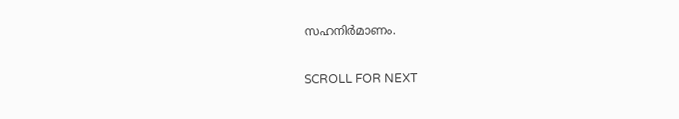സഹനിർമാണം.

SCROLL FOR NEXT